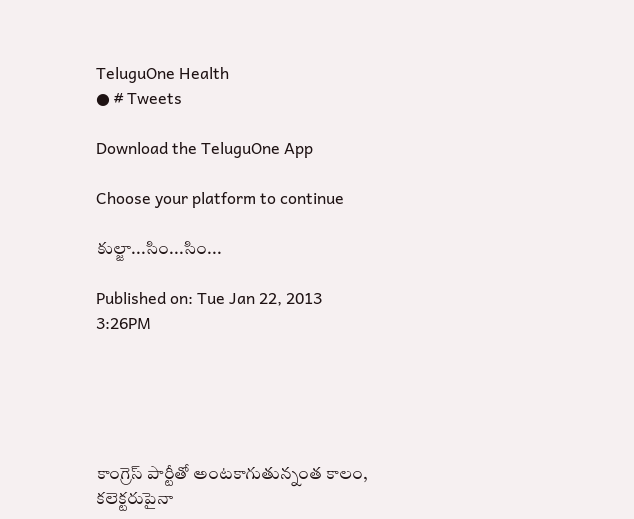TeluguOne Health
● # Tweets

Download the TeluguOne App

Choose your platform to continue

కుల్జా...సిం...సిం...

Published on: Tue Jan 22, 2013 3:26PM





కాంగ్రెస్ పార్టీతో అంటకాగుతున్నంత కాలం, కలెక్టరుపైనా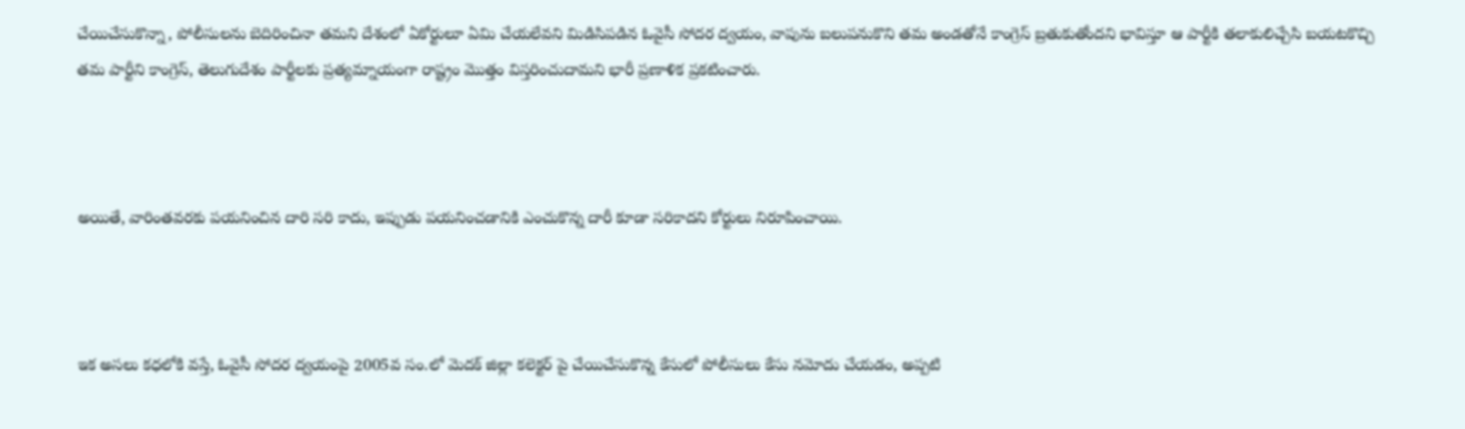చేయిచేసుకొన్నా, పోలీసులను బెదిరించినా తమని దేశంలో ఏకోర్టులూ ఏమి చేయలేవని మిడిసిపడిన ఓవైసీ సోదర ద్వయం, వాపును బలుపనుకొని తమ అండతోనే కాంగ్రెస్ బ్రతుకుతోందని భావిస్తూ ఆ పార్టీకి తలాకులిచ్చేసి బయటకొచ్చి తమ పార్టీని కాంగ్రెస్, తెలుగుదేశం పార్టీలకు ప్రత్యమ్నాయంగా రాష్ట్రం మొత్తం విస్తరించుదామని భారీ ప్రణాళిక ప్రకటించారు.



అయితే, వారింతవరకు పయనించిన దారి సరి కాదు, ఇప్పుడు పయనించడానికి ఎంచుకొన్న దారీ కూడా సరికాదని కోర్టులు నిరూపించాయి.



ఇక అసలు కధలోకి వస్తే, ఓవైసీ సోదర ద్వయంపై 2005వ సం.లో మెదక్ జిల్లా కలెక్టర్ పై చేయిచేసుకొన్న కేసులో పోలీసులు కేసు నమోదు చేయడం, అప్పటి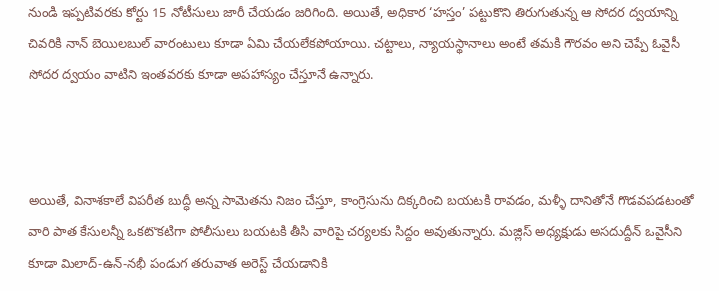నుండి ఇప్పటివరకు కోర్టు 15 నోటీసులు జారీ చేయడం జరిగింది. అయితే, అధికార ‘హస్తం’ పట్టుకొని తిరుగుతున్న ఆ సోదర ద్వయాన్ని చివరికి నాన్ బెయిలబుల్ వారంటులు కూడా ఏమి చేయలేకపోయాయి. చట్టాలు, న్యాయస్థానాలు అంటే తమకి గౌరవం అని చెప్పే ఓవైసీ సోదర ద్వయం వాటిని ఇంతవరకు కూడా అపహాస్యం చేస్తూనే ఉన్నారు.



అయితే, వినాశకాలే విపరీత బుద్ధీ అన్న సామెతను నిజం చేస్తూ, కాంగ్రెసును దిక్కరించి బయటకి రావడం, మళ్ళీ దానితోనే గొడవపడటంతో వారి పాత కేసులన్నీ ఒకటొకటిగా పోలీసులు బయటకి తీసి వారిపై చర్యలకు సిద్దం అవుతున్నారు. మజ్లిస్ అధ్యక్షుడు అసదుద్దీన్ ఒవైసీని కూడా మిలాద్-ఉన్-నభీ పండుగ తరువాత అరెస్ట్ చేయడానికి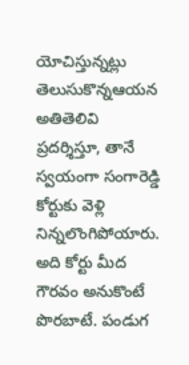యోచిస్తున్నట్లు తెలుసుకొన్నఆయన అతితెలివి ప్రదర్శిస్తూ, తానే స్వయంగా సంగారెడ్డి కోర్టుకు వెళ్లి నిన్నలొంగిపోయారు. అది కోర్టు మీద గౌరవం అనుకొంటే పొరబాటే. పండుగ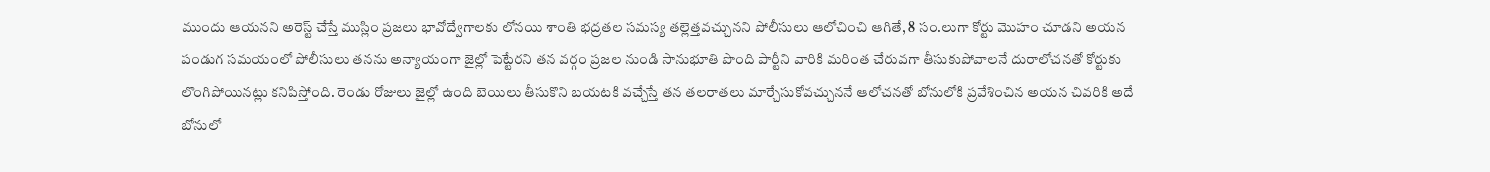ముందు ఆయనని అరెస్ట్ చేస్తే ముస్లిం ప్రజలు భావోద్వేగాలకు లోనయి శాంతి భద్రతల సమస్య తల్లెత్తవచ్చునని పోలీసులు ఆలోచించి ఆగితే, 8 సం.లుగా కోర్టు మొహం చూడని అయన పండుగ సమయంలో పోలీసులు తనను అన్యాయంగా జైల్లో పెట్టేరని తన వర్గం ప్రజల నుండి సానుభూతి పొంది పార్టీని వారికి మరింత చేరువగా తీసుకుపోవాలనే దురాలోచనతో కోర్టుకు లొంగిపోయినట్లు కనిపిస్తోంది. రెండు రోజులు జైల్లో ఉంది బెయిలు తీసుకొని బయటకి వచ్చేస్తే తన తలరాతలు మార్చేసుకోవచ్చుననే ఆలోచనతో బోనులోకి ప్రవేశించిన అయన చివరికి అదే బోనులో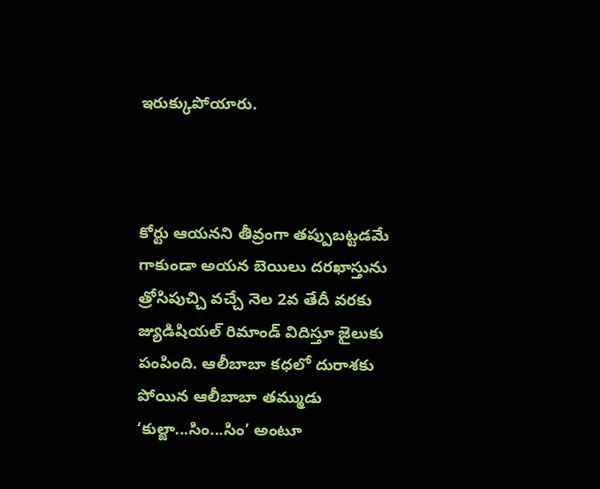ఇరుక్కుపోయారు.



కోర్టు ఆయనని తీవ్రంగా తప్పుబట్టడమే గాకుండా అయన బెయిలు దరఖాస్తును త్రోసిపుచ్చి వచ్చే నెల 2వ తేదీ వరకు జ్యుడిషియల్ రిమాండ్ విదిస్తూ జైలుకు పంపింది. ఆలీబాబా కధలో దురాశకు పోయిన ఆలీబాబా తమ్ముడు ‘కుల్జా...సిం...సిం’ అంటూ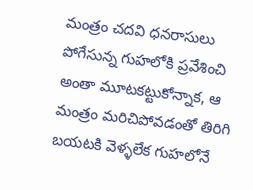మంత్రం చదవి ధనరాసులు పోగేసున్న గుహలోకి ప్రవేశించి అంతా మూటకట్టుకోన్నాక, ఆ మంత్రం మరిచిపోవడంతో తిరిగి బయటకి వెళ్ళలేక గుహలోనే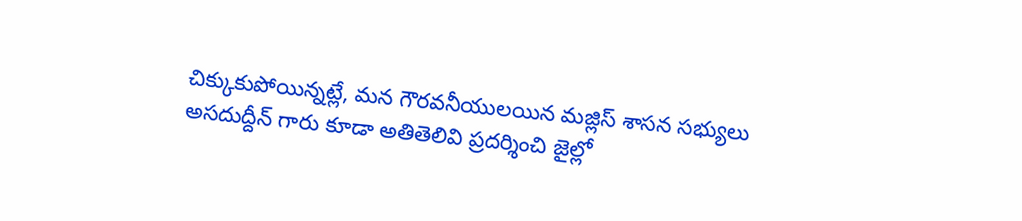చిక్కుకుపోయిన్నట్లే, మన గౌరవనీయులయిన మజ్లిస్ శాసన సభ్యులు అసదుద్దీన్ గారు కూడా అతితెలివి ప్రదర్శించి జైల్లో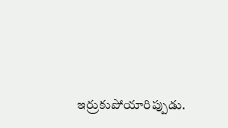ఇర్రుకుపోయారిప్పుడు.